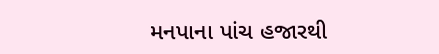મનપાના પાંચ હજારથી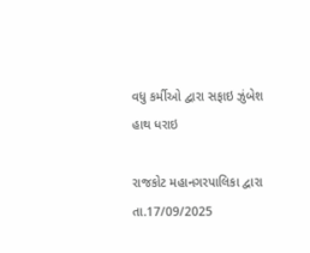વધુ કર્મીઓ દ્વારા સફાઇ ઝુંબેશ હાથ ધરાઇ

રાજકોટ મહાનગરપાલિકા દ્વારા તા.17/09/2025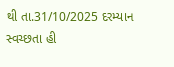થી તા.31/10/2025 દરમ્યાન સ્વચ્છતા હી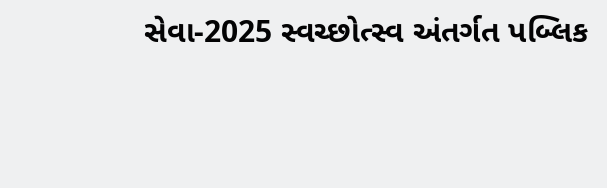સેવા-2025 સ્વચ્છોત્સ્વ અંતર્ગત પબ્લિક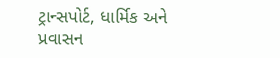ટ્રાન્સપોર્ટ, ધાર્મિક અને પ્રવાસન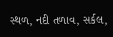સ્થળ, નદી તળાવ, સર્કલ,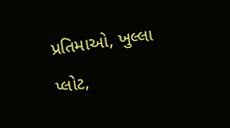પ્રતિમાઓ, ખુલ્લા પ્લોટ,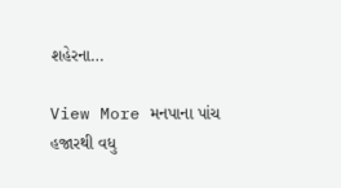શહેરના…

View More મનપાના પાંચ હજારથી વધુ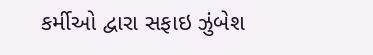કર્મીઓ દ્વારા સફાઇ ઝુંબેશ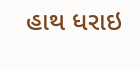હાથ ધરાઇ